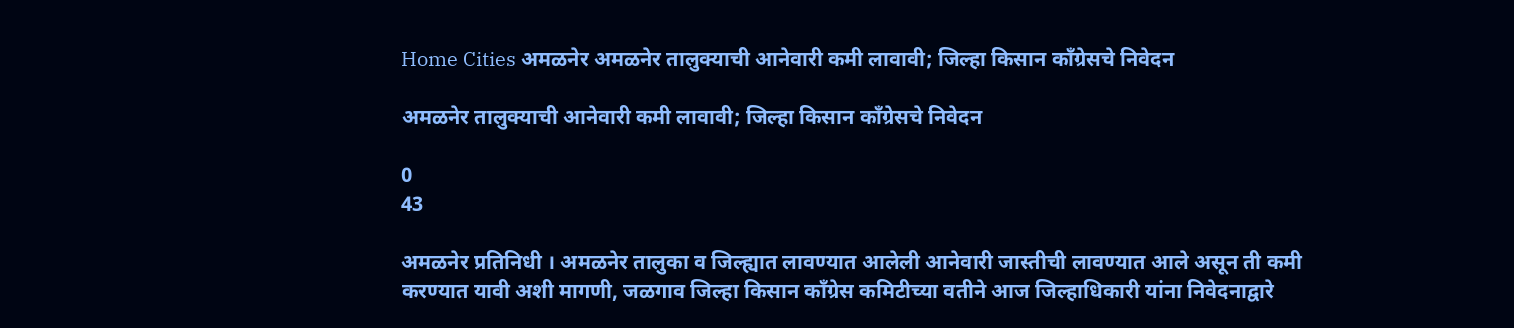Home Cities अमळनेर अमळनेर तालुक्याची आनेवारी कमी लावावी; जिल्हा किसान काँग्रेसचे निवेदन

अमळनेर तालुक्याची आनेवारी कमी लावावी; जिल्हा किसान काँग्रेसचे निवेदन

0
43

अमळनेर प्रतिनिधी । अमळनेर तालुका व जिल्ह्यात लावण्यात आलेली आनेवारी जास्तीची लावण्यात आले असून ती कमी करण्यात यावी अशी मागणी, जळगाव जिल्हा किसान काँग्रेस कमिटीच्या वतीने आज जिल्हाधिकारी यांना निवेदनाद्वारे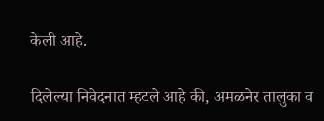केली आहे.

दिलेल्या निवेदनात म्हटले आहे की, अमळनेर तालुका व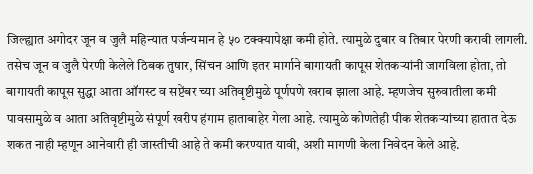जिल्ह्यात अगोदर जून व जुलै महिन्यात पर्जन्यमान हे ५० टक्क्यापेक्षा कमी होते. त्यामुळे दुबार व तिबार पेरणी करावी लागली. तसेच जून व जुलै पेरणी केलेले ठिबक तुषार, सिंचन आणि इतर मार्गाने बागायती कापूस शेतकऱ्यांनी जागविला होता, तो बागायती कापूस सुद्धा आता ऑगस्ट व सप्टेंबर च्या अतिवृष्टीमुळे पूर्णपणे खराब झाला आहे. म्हणजेच सुरुवातीला कमी पावसामुळे व आता अतिवृष्टीमुळे संपूर्ण खरीप हंगाम हाताबाहेर गेला आहे. त्यामुळे कोणतेही पीक शेतकऱ्यांच्या हातात देऊ शकत नाही म्हणून आनेवारी ही जास्तीची आहे ते कमी करण्यात यावी, अशी मागणी केला निवेदन केले आहे.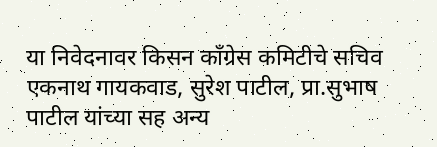या निवेदनावर किसन काँग्रेस कमिटीचे सचिव एकनाथ गायकवाड, सुरेश पाटील, प्रा.सुभाष पाटील यांच्या सह अन्य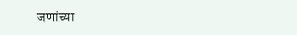जणांच्या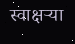स्वाक्षर्‍या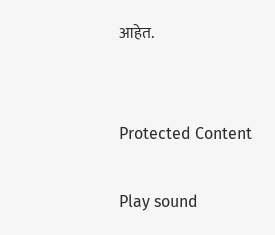आहेत.


Protected Content

Play sound